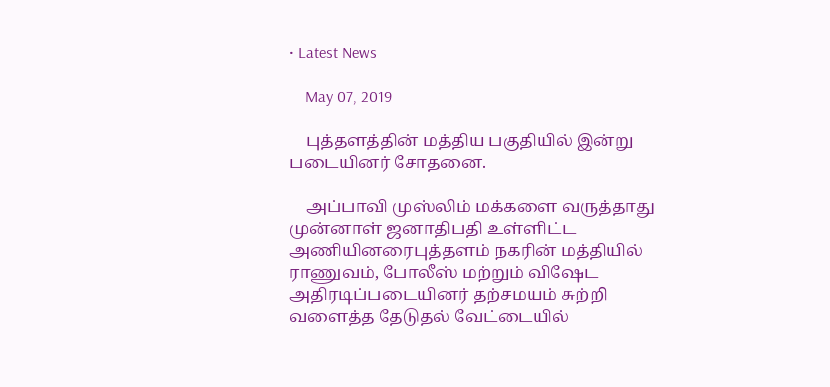• Latest News

    May 07, 2019

    புத்தளத்தின் மத்திய பகுதியில் இன்று படையினர் சோதனை.

    அப்பாவி முஸ்லிம் மக்களை வருத்தாது முன்னாள் ஜனாதிபதி உள்ளிட்ட அணியினரைபுத்தளம் நகரின் மத்தியில் ராணுவம், போலீஸ் மற்றும் விஷேட அதிரடிப்படையினர் தற்சமயம் சுற்றி வளைத்த தேடுதல் வேட்டையில்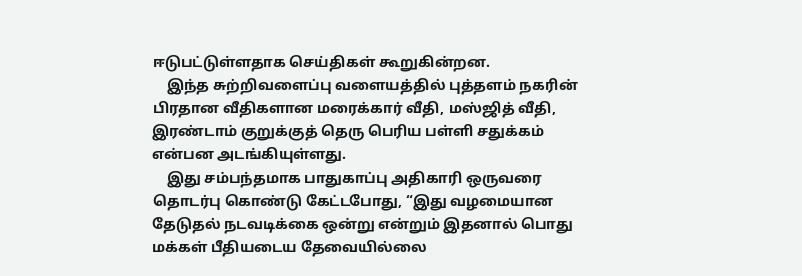ஈடுபட்டுள்ளதாக செய்திகள் கூறுகின்றன.
    இந்த சுற்றிவளைப்பு வளையத்தில் புத்தளம் நகரின் பிரதான வீதிகளான மரைக்கார் வீதி, மஸ்ஜித் வீதி, இரண்டாம் குறுக்குத் தெரு பெரிய பள்ளி சதுக்கம் என்பன அடங்கியுள்ளது.
    இது சம்பந்தமாக பாதுகாப்பு அதிகாரி ஒருவரை தொடர்பு கொண்டு கேட்டபோது, “இது வழமையான தேடுதல் நடவடிக்கை ஒன்று என்றும் இதனால் பொது மக்கள் பீதியடைய தேவையில்லை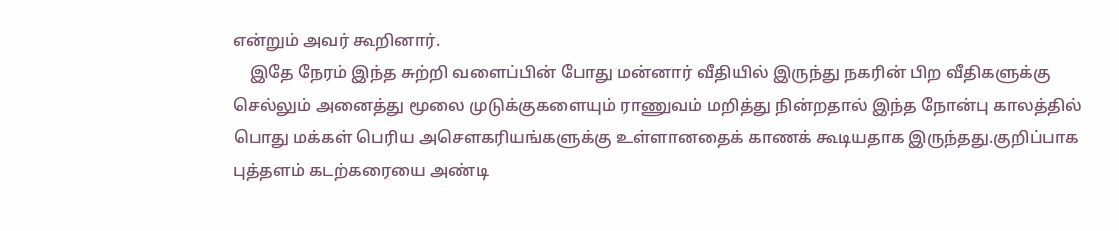என்றும் அவர் கூறினார்.
    இதே நேரம் இந்த சுற்றி வளைப்பின் போது மன்னார் வீதியில் இருந்து நகரின் பிற வீதிகளுக்கு செல்லும் அனைத்து மூலை முடுக்குகளையும் ராணுவம் மறித்து நின்றதால் இந்த நோன்பு காலத்தில் பொது மக்கள் பெரிய அசௌகரியங்களுக்கு உள்ளானதைக் காணக் கூடியதாக இருந்தது.குறிப்பாக புத்தளம் கடற்கரையை அண்டி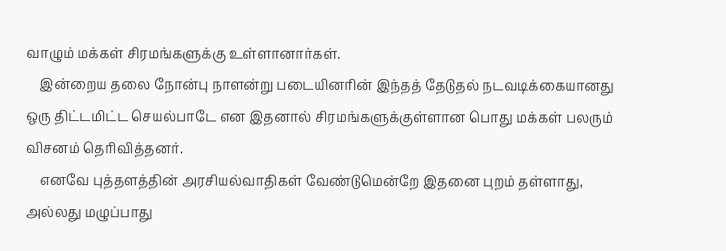வாழும் மக்கள் சிரமங்களுக்கு உள்ளானார்கள்.
    இன்றைய தலை நோன்பு நாளன்று படையினரின் இந்தத் தேடுதல் நடவடிக்கையானது ஒரு திட்டமிட்ட செயல்பாடே என இதனால் சிரமங்களுக்குள்ளான பொது மக்கள் பலரும் விசனம் தெரிவித்தனர்.
    எனவே புத்தளத்தின் அரசியல்வாதிகள் வேண்டுமென்றே இதனை புறம் தள்ளாது, அல்லது மழுப்பாது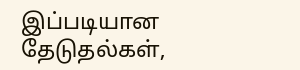இப்படியான தேடுதல்கள்,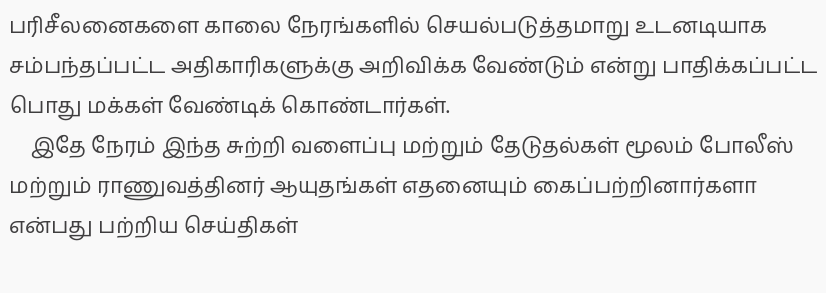பரிசீலனைகளை காலை நேரங்களில் செயல்படுத்தமாறு உடனடியாக சம்பந்தப்பட்ட அதிகாரிகளுக்கு அறிவிக்க வேண்டும் என்று பாதிக்கப்பட்ட பொது மக்கள் வேண்டிக் கொண்டார்கள்.
    இதே நேரம் இந்த சுற்றி வளைப்பு மற்றும் தேடுதல்கள் மூலம் போலீஸ் மற்றும் ராணுவத்தினர் ஆயுதங்கள் எதனையும் கைப்பற்றினார்களா என்பது பற்றிய செய்திகள்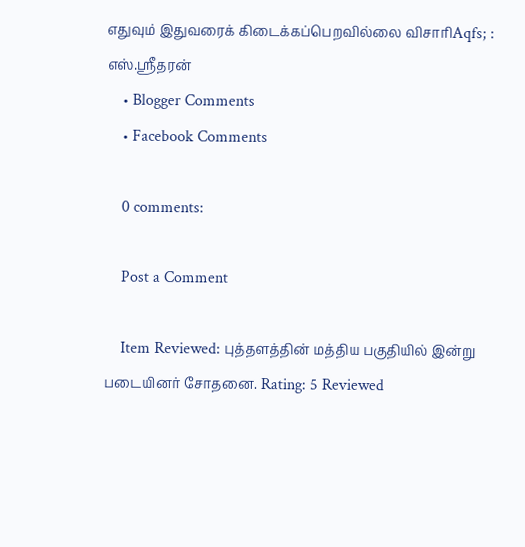எதுவும் இதுவரைக் கிடைக்கப்பெறவில்லை விசாரிAqfs; : எஸ்.ஸ்ரீதரன்
    • Blogger Comments
    • Facebook Comments

    0 comments:

    Post a Comment

    Item Reviewed: புத்தளத்தின் மத்திய பகுதியில் இன்று படையினர் சோதனை. Rating: 5 Reviewed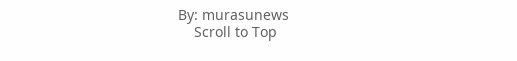By: murasunews
    Scroll to Top